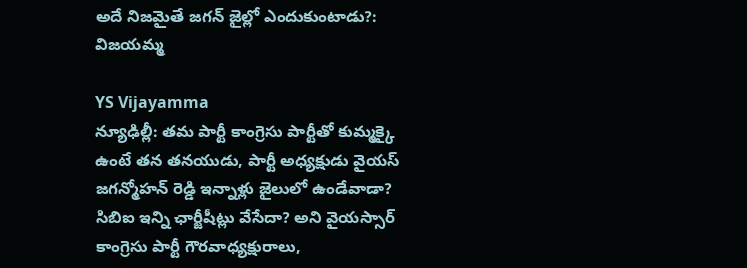అదే నిజమైతే జగన్ జైల్లో ఎందుకుంటాడు?: విజయమ్మ

YS Vijayamma
న్యూఢిల్లీ: తమ పార్టీ కాంగ్రెసు పార్టీతో కుమ్మక్కై ఉంటే తన తనయుడు, పార్టీ అధ్యక్షుడు వైయస్ జగన్మోహన్ రెడ్డి ఇన్నాళ్లు జైలులో ఉండేవాడా? సిబిఐ ఇన్ని ఛార్జీషీట్లు వేసేదా? అని వైయస్సార్ కాంగ్రెసు పార్టీ గౌరవాధ్యక్షురాలు,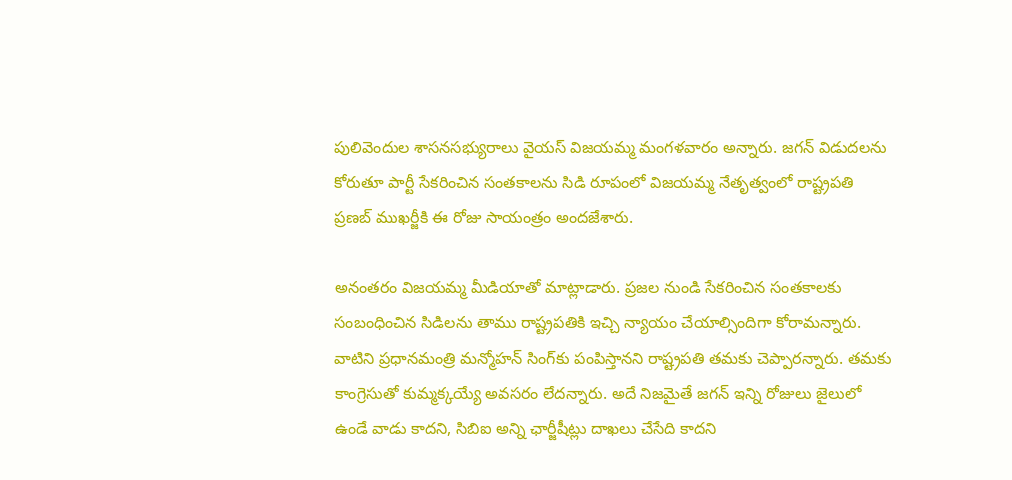పులివెందుల శాసనసభ్యురాలు వైయస్ విజయమ్మ మంగళవారం అన్నారు. జగన్ విడుదలను కోరుతూ పార్టీ సేకరించిన సంతకాలను సిడి రూపంలో విజయమ్మ నేతృత్వంలో రాష్ట్రపతి ప్రణబ్ ముఖర్జీకి ఈ రోజు సాయంత్రం అందజేశారు.

అనంతరం విజయమ్మ మీడియాతో మాట్లాడారు. ప్రజల నుండి సేకరించిన సంతకాలకు సంబంధించిన సిడిలను తాము రాష్ట్రపతికి ఇచ్చి న్యాయం చేయాల్సిందిగా కోరామన్నారు. వాటిని ప్రధానమంత్రి మన్మోహన్ సింగ్‌కు పంపిస్తానని రాష్ట్రపతి తమకు చెప్పారన్నారు. తమకు కాంగ్రెసుతో కుమ్మక్కయ్యే అవసరం లేదన్నారు. అదే నిజమైతే జగన్ ఇన్ని రోజులు జైలులో ఉండే వాడు కాదని, సిబిఐ అన్ని ఛార్జీషీట్లు దాఖలు చేసేది కాదని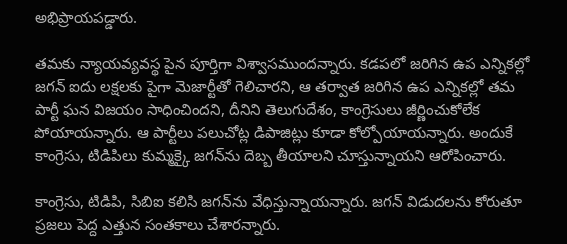అభిప్రాయపడ్డారు.

తమకు న్యాయవ్యవస్థ పైన పూర్తిగా విశ్వాసముందన్నారు. కడపలో జరిగిన ఉప ఎన్నికల్లో జగన్ ఐదు లక్షలకు పైగా మెజార్టీతో గెలిచారని, ఆ తర్వాత జరిగిన ఉప ఎన్నికల్లో తమ పార్టీ ఘన విజయం సాధించిందని, దీనిని తెలుగుదేశం, కాంగ్రెసులు జీర్ణించుకోలేక పోయాయన్నారు. ఆ పార్టీలు పలుచోట్ల డిపాజిట్లు కూడా కోల్పోయాయన్నారు. అందుకే కాంగ్రెసు, టిడిపిలు కుమ్మక్కై జగన్‌ను దెబ్బ తీయాలని చూస్తున్నాయని ఆరోపించారు.

కాంగ్రెసు, టిడిపి, సిబిఐ కలిసి జగన్‌ను వేధిస్తున్నాయన్నారు. జగన్ విడుదలను కోరుతూ ప్రజలు పెద్ద ఎత్తున సంతకాలు చేశారన్నారు.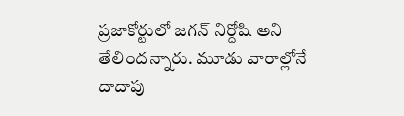ప్రజాకోర్టులో జగన్ నిర్దోషి అని తేలిందన్నారు. మూడు వారాల్లోనే దాదాపు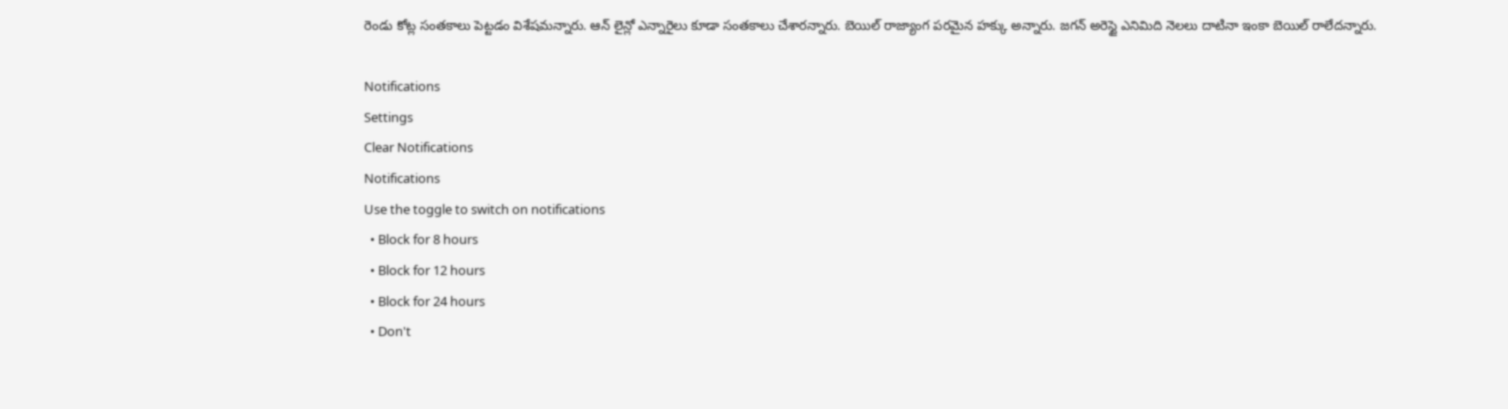రెండు కోట్ల సంతకాలు పెట్టడం విశేషమన్నారు. ఆన్ లైన్లో ఎన్నారైలు కూడా సంతకాలు చేశారన్నారు. బెయిల్ రాజ్యాంగ పరమైన హక్కు అన్నారు. జగన్ అరెస్టై ఎనిమిది నెలలు దాటినా ఇంకా బెయిల్ రాలేదన్నారు.

Notifications
Settings
Clear Notifications
Notifications
Use the toggle to switch on notifications
  • Block for 8 hours
  • Block for 12 hours
  • Block for 24 hours
  • Don't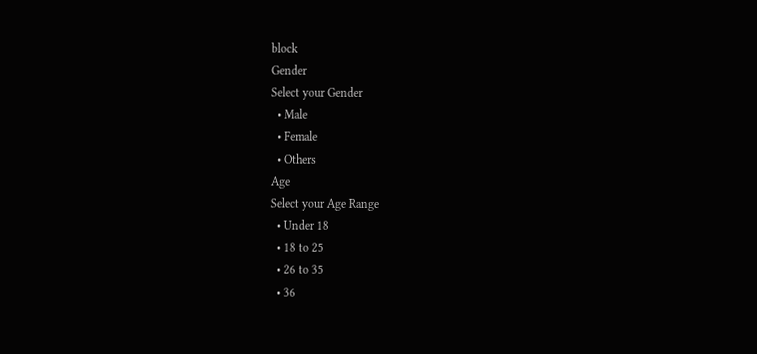block
Gender
Select your Gender
  • Male
  • Female
  • Others
Age
Select your Age Range
  • Under 18
  • 18 to 25
  • 26 to 35
  • 36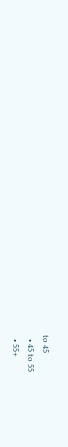to 45
  • 45 to 55
  • 55+